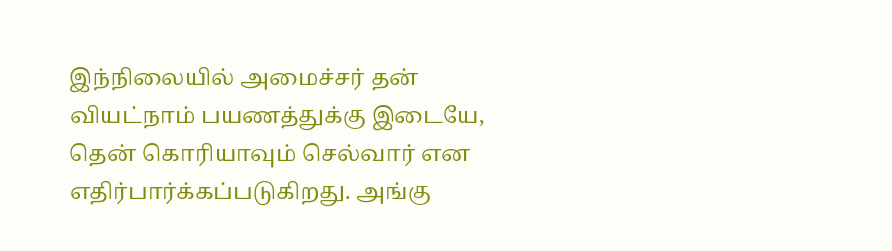இந்நிலையில் அமைச்சர் தன் வியட்நாம் பயணத்துக்கு இடையே, தென் கொரியாவும் செல்வார் என எதிர்பார்க்கப்படுகிறது. அங்கு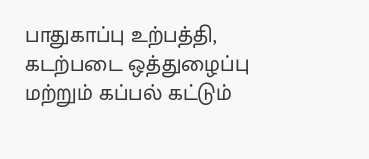பாதுகாப்பு உற்பத்தி, கடற்படை ஒத்துழைப்பு மற்றும் கப்பல் கட்டும்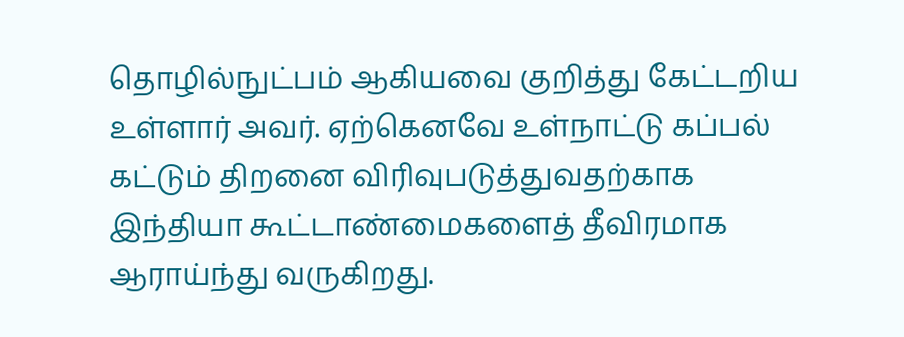தொழில்நுட்பம் ஆகியவை குறித்து கேட்டறிய உள்ளார் அவர். ஏற்கெனவே உள்நாட்டு கப்பல் கட்டும் திறனை விரிவுபடுத்துவதற்காக இந்தியா கூட்டாண்மைகளைத் தீவிரமாக ஆராய்ந்து வருகிறது.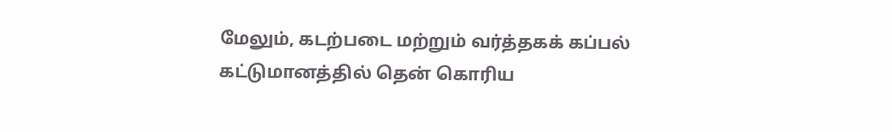மேலும், கடற்படை மற்றும் வர்த்தகக் கப்பல் கட்டுமானத்தில் தென் கொரிய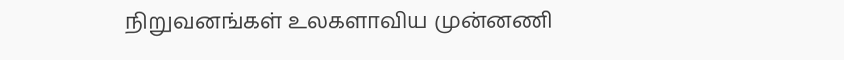நிறுவனங்கள் உலகளாவிய முன்னணி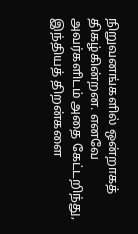நிறுவனங்களில் ஒன்றாகத் திகழ்கின்றன. எனவே அவர்களிடம் அதை கேட்டறிந்து, இந்தியத் திறன்களை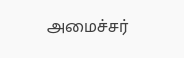அமைச்சர்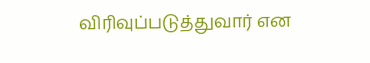விரிவுப்படுத்துவார் என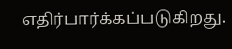எதிர்பார்க்கப்படுகிறது.